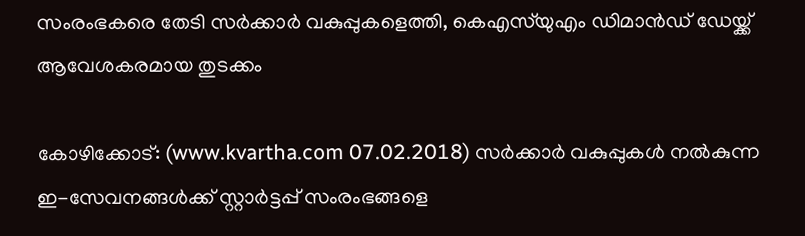സംരംഭകരെ തേടി സര്‍ക്കാര്‍ വകുപ്പുകളെത്തി, കെഎസ്‌യുഎം ഡിമാന്‍ഡ് ഡേയ്ക്ക് ആവേശകരമായ തുടക്കം

കോഴിക്കോട്: (www.kvartha.com 07.02.2018) സര്‍ക്കാര്‍ വകുപ്പുകള്‍ നല്‍കുന്ന ഇ-സേവനങ്ങള്‍ക്ക് സ്റ്റാര്‍ട്ടപ്പ് സംരംഭങ്ങളെ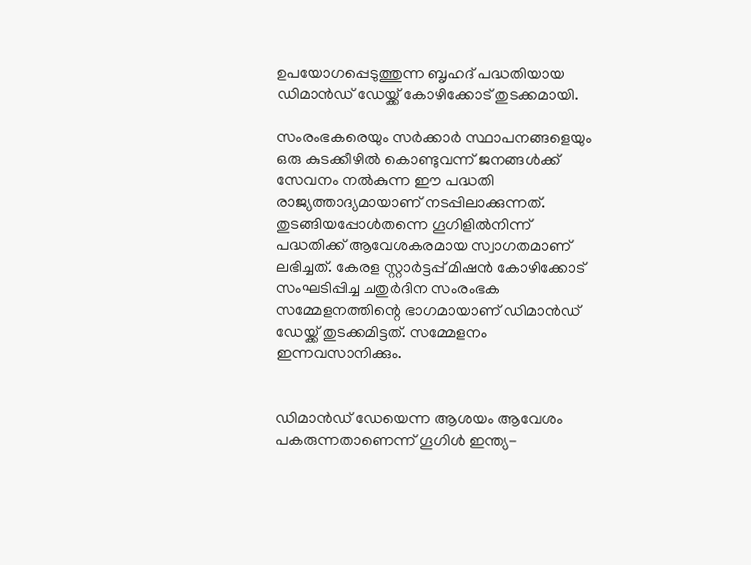ഉപയോഗപ്പെടുത്തുന്ന ബൃഹദ് പദ്ധതിയായ ഡിമാന്‍ഡ് ഡേയ്ക്ക് കോഴിക്കോട് തുടക്കമായി.

സംരംഭകരെയും സര്‍ക്കാര്‍ സ്ഥാപനങ്ങളെയും ഒരു കുടക്കീഴില്‍ കൊണ്ടുവന്ന് ജനങ്ങള്‍ക്ക് സേവനം നല്‍കുന്ന ഈ പദ്ധതി രാജ്യത്താദ്യമായാണ് നടപ്പിലാക്കുന്നത്. തുടങ്ങിയപ്പോള്‍തന്നെ ഗൂഗിളില്‍നിന്ന് പദ്ധതിക്ക് ആവേശകരമായ സ്വാഗതമാണ് ലഭിച്ചത്. കേരള സ്റ്റാര്‍ട്ടപ്പ് മിഷന്‍ കോഴിക്കോട് സംഘടിപ്പിച്ച ചതുര്‍ദിന സംരംഭക സമ്മേളനത്തിന്റെ ഭാഗമായാണ് ഡിമാന്‍ഡ് ഡേയ്ക്ക് തുടക്കമിട്ടത്. സമ്മേളനം ഇന്നവസാനിക്കും.


ഡിമാന്‍ഡ് ഡേയെന്ന ആശയം ആവേശം പകരുന്നതാണെന്ന് ഗൂഗിള്‍ ഇന്ത്യ-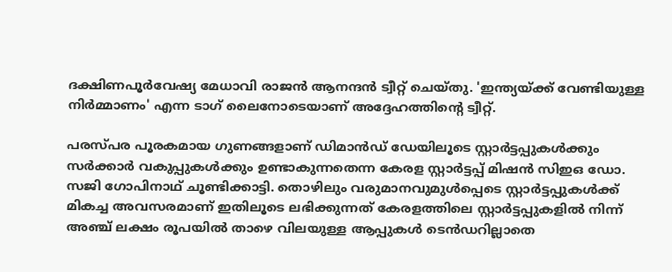ദക്ഷിണപൂര്‍വേഷ്യ മേധാവി രാജന്‍ ആനന്ദന്‍ ട്വീറ്റ് ചെയ്തു. 'ഇന്ത്യയ്ക്ക് വേണ്ടിയുള്ള നിര്‍മ്മാണം' എന്ന ടാഗ് ലൈനോടെയാണ് അദ്ദേഹത്തിന്റെ ട്വീറ്റ്.

പരസ്പര പൂരകമായ ഗുണങ്ങളാണ് ഡിമാന്‍ഡ് ഡേയിലൂടെ സ്റ്റാര്‍ട്ടപ്പുകള്‍ക്കും സര്‍ക്കാര്‍ വകുപ്പുകള്‍ക്കും ഉണ്ടാകുന്നതെന്ന കേരള സ്റ്റാര്‍ട്ടപ്പ് മിഷന്‍ സിഇഒ ഡോ. സജി ഗോപിനാഥ് ചൂണ്ടിക്കാട്ടി. തൊഴിലും വരുമാനവുമുള്‍പ്പെടെ സ്റ്റാര്‍ട്ടപ്പുകള്‍ക്ക് മികച്ച അവസരമാണ് ഇതിലൂടെ ലഭിക്കുന്നത് കേരളത്തിലെ സ്റ്റാര്‍ട്ടപ്പുകളില്‍ നിന്ന് അഞ്ച് ലക്ഷം രൂപയില്‍ താഴെ വിലയുള്ള ആപ്പുകള്‍ ടെന്‍ഡറില്ലാതെ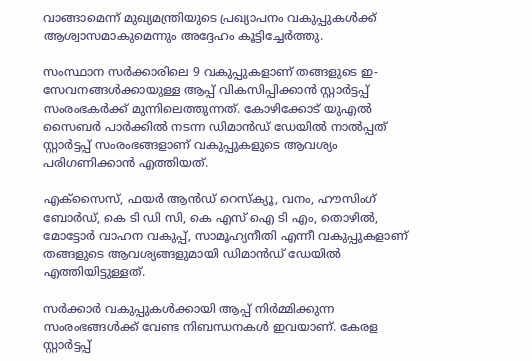വാങ്ങാമെന്ന് മുഖ്യമന്ത്രിയുടെ പ്രഖ്യാപനം വകുപ്പുകള്‍ക്ക് ആശ്വാസമാകുമെന്നും അദ്ദേഹം കൂട്ടിച്ചേര്‍ത്തു.

സംസ്ഥാന സര്‍ക്കാരിലെ 9 വകുപ്പുകളാണ് തങ്ങളുടെ ഇ-സേവനങ്ങള്‍ക്കായുള്ള ആപ്പ് വികസിപ്പിക്കാന്‍ സ്റ്റാര്‍ട്ടപ്പ് സംരംഭകര്‍ക്ക് മുന്നിലെത്തുന്നത്. കോഴിക്കോട് യുഎല്‍ സൈബര്‍ പാര്‍ക്കില്‍ നടന്ന ഡിമാന്‍ഡ് ഡേയില്‍ നാല്‍പ്പത് സ്റ്റാര്‍ട്ടപ്പ് സംരംഭങ്ങളാണ് വകുപ്പുകളുടെ ആവശ്യം പരിഗണിക്കാന്‍ എത്തിയത്.

എക്‌സൈസ്, ഫയര്‍ ആന്‍ഡ് റെസ്‌ക്യൂ, വനം, ഹൗസിംഗ് ബോര്‍ഡ്, കെ ടി ഡി സി, കെ എസ് ഐ ടി എം, തൊഴില്‍, മോട്ടോര്‍ വാഹന വകുപ്പ്, സാമൂഹ്യനീതി എന്നീ വകുപ്പുകളാണ് തങ്ങളുടെ ആവശ്യങ്ങളുമായി ഡിമാന്‍ഡ് ഡേയില്‍ എത്തിയിട്ടുള്ളത്.

സര്‍ക്കാര്‍ വകുപ്പുകള്‍ക്കായി ആപ്പ് നിര്‍മ്മിക്കുന്ന സംരംഭങ്ങള്‍ക്ക് വേണ്ട നിബന്ധനകള്‍ ഇവയാണ്. കേരള സ്റ്റാര്‍ട്ടപ്പ്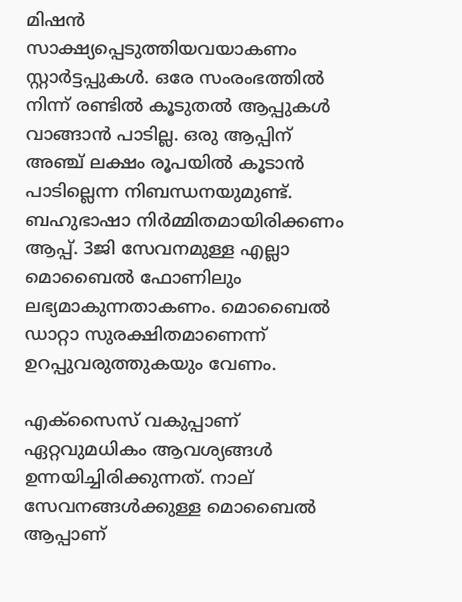മിഷന്‍ സാക്ഷ്യപ്പെടുത്തിയവയാകണം സ്റ്റാര്‍ട്ടപ്പുകള്‍. ഒരേ സംരംഭത്തില്‍ നിന്ന് രണ്ടില്‍ കൂടുതല്‍ ആപ്പുകള്‍ വാങ്ങാന്‍ പാടില്ല. ഒരു ആപ്പിന് അഞ്ച് ലക്ഷം രൂപയില്‍ കൂടാന്‍ പാടില്ലെന്ന നിബന്ധനയുമുണ്ട്. ബഹുഭാഷാ നിര്‍മ്മിതമായിരിക്കണം ആപ്പ്. 3ജി സേവനമുള്ള എല്ലാ മൊബൈല്‍ ഫോണിലും ലഭ്യമാകുന്നതാകണം. മൊബൈല്‍ ഡാറ്റാ സുരക്ഷിതമാണെന്ന് ഉറപ്പുവരുത്തുകയും വേണം.

എക്‌സൈസ് വകുപ്പാണ് ഏറ്റവുമധികം ആവശ്യങ്ങള്‍ ഉന്നയിച്ചിരിക്കുന്നത്. നാല് സേവനങ്ങള്‍ക്കുള്ള മൊബൈല്‍ ആപ്പാണ്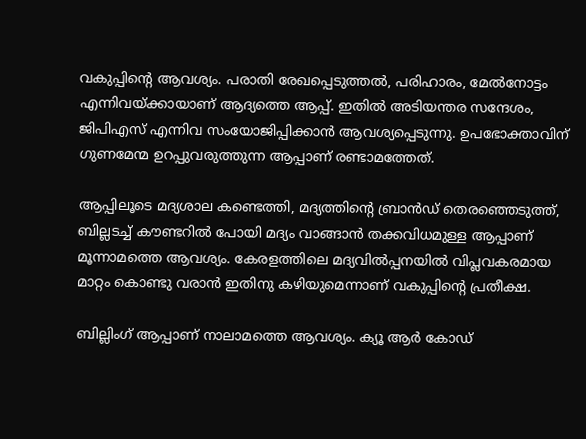വകുപ്പിന്റെ ആവശ്യം. പരാതി രേഖപ്പെടുത്തല്‍, പരിഹാരം, മേല്‍നോട്ടം എന്നിവയ്ക്കായാണ് ആദ്യത്തെ ആപ്പ്. ഇതില്‍ അടിയന്തര സന്ദേശം, ജിപിഎസ് എന്നിവ സംയോജിപ്പിക്കാന്‍ ആവശ്യപ്പെടുന്നു. ഉപഭോക്താവിന് ഗുണമേന്മ ഉറപ്പുവരുത്തുന്ന ആപ്പാണ് രണ്ടാമത്തേത്.

ആപ്പിലൂടെ മദ്യശാല കണ്ടെത്തി, മദ്യത്തിന്റെ ബ്രാന്‍ഡ് തെരഞ്ഞെടുത്ത്, ബില്ലടച്ച് കൗണ്ടറില്‍ പോയി മദ്യം വാങ്ങാന്‍ തക്കവിധമുള്ള ആപ്പാണ് മൂന്നാമത്തെ ആവശ്യം. കേരളത്തിലെ മദ്യവില്‍പ്പനയില്‍ വിപ്ലവകരമായ മാറ്റം കൊണ്ടു വരാന്‍ ഇതിനു കഴിയുമെന്നാണ് വകുപ്പിന്റെ പ്രതീക്ഷ.

ബില്ലിംഗ് ആപ്പാണ് നാലാമത്തെ ആവശ്യം. ക്യൂ ആര്‍ കോഡ്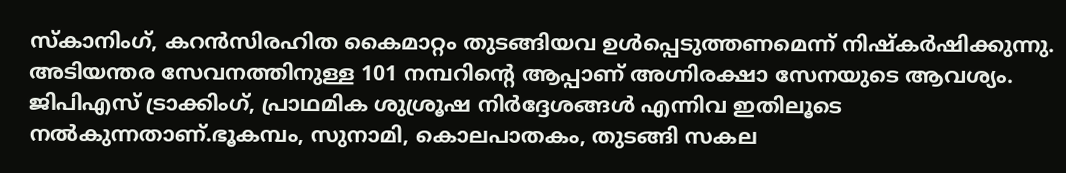സ്‌കാനിംഗ്, കറന്‍സിരഹിത കൈമാറ്റം തുടങ്ങിയവ ഉള്‍പ്പെടുത്തണമെന്ന് നിഷ്‌കര്‍ഷിക്കുന്നു. അടിയന്തര സേവനത്തിനുള്ള 101 നമ്പറിന്റെ ആപ്പാണ് അഗ്നിരക്ഷാ സേനയുടെ ആവശ്യം. ജിപിഎസ് ട്രാക്കിംഗ്, പ്രാഥമിക ശുശ്രൂഷ നിര്‍ദ്ദേശങ്ങള്‍ എന്നിവ ഇതിലൂടെ നല്‍കുന്നതാണ്.ഭൂകമ്പം, സുനാമി, കൊലപാതകം, തുടങ്ങി സകല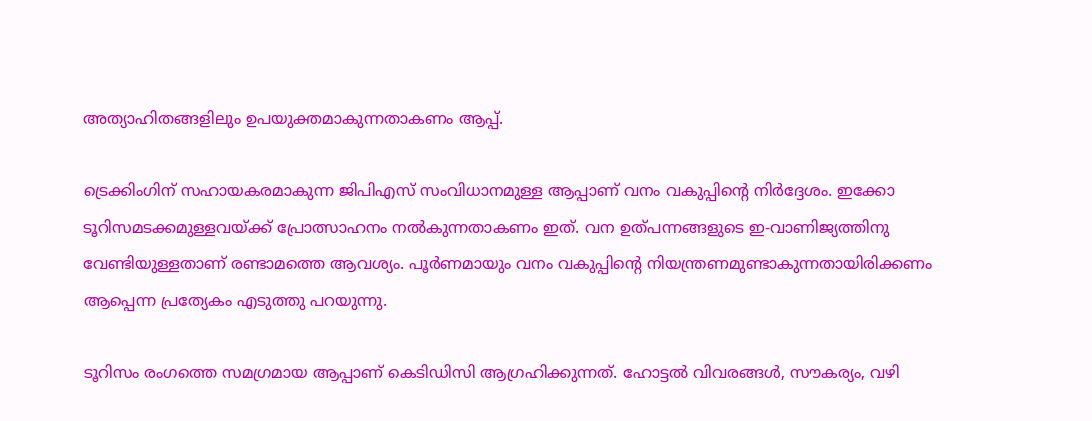അത്യാഹിതങ്ങളിലും ഉപയുക്തമാകുന്നതാകണം ആപ്പ്.

ട്രെക്കിംഗിന് സഹായകരമാകുന്ന ജിപിഎസ് സംവിധാനമുള്ള ആപ്പാണ് വനം വകുപ്പിന്റെ നിര്‍ദ്ദേശം. ഇക്കോ ടൂറിസമടക്കമുള്ളവയ്ക്ക് പ്രോത്സാഹനം നല്‍കുന്നതാകണം ഇത്. വന ഉത്പന്നങ്ങളുടെ ഇ-വാണിജ്യത്തിനു വേണ്ടിയുള്ളതാണ് രണ്ടാമത്തെ ആവശ്യം. പൂര്‍ണമായും വനം വകുപ്പിന്റെ നിയന്ത്രണമുണ്ടാകുന്നതായിരിക്കണം ആപ്പെന്ന പ്രത്യേകം എടുത്തു പറയുന്നു.

ടൂറിസം രംഗത്തെ സമഗ്രമായ ആപ്പാണ് കെടിഡിസി ആഗ്രഹിക്കുന്നത്. ഹോട്ടല്‍ വിവരങ്ങള്‍, സൗകര്യം, വഴി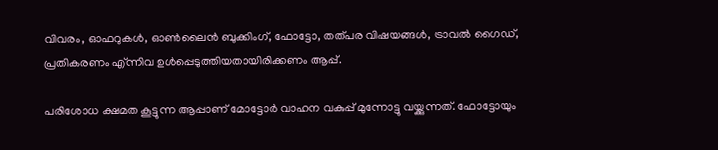വിവരം, ഓഫറുകള്‍, ഓണ്‍ലൈന്‍ ബുക്കിംഗ്, ഫോട്ടോ, തത്പര വിഷയങ്ങള്‍, ട്രാവല്‍ ഗൈഡ്, പ്രതികരണം എ്ന്നിവ ഉള്‍പ്പെടുത്തിയതായിരിക്കണം ആപ്പ്.

പരിശോധ ക്ഷമത കൂട്ടുന്ന ആപ്പാണ് മോട്ടോര്‍ വാഹന വകുപ്പ് മുന്നോട്ടു വയ്ക്കുന്നത്. ഫോട്ടോയും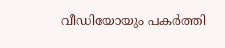വീഡിയോയും പകര്‍ത്തി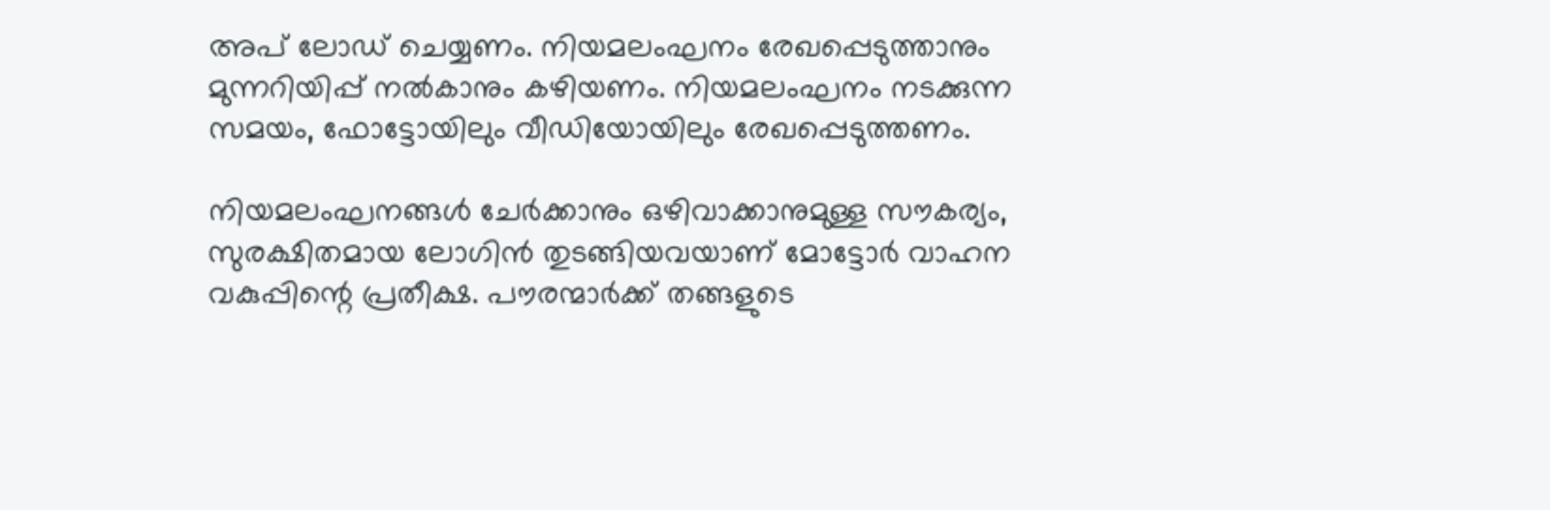അപ് ലോഡ് ചെയ്യണം. നിയമലംഘനം രേഖപ്പെടുത്താനും മുന്നറിയിപ്പ് നല്‍കാനും കഴിയണം. നിയമലംഘനം നടക്കുന്ന സമയം, ഫോട്ടോയിലും വീഡിയോയിലും രേഖപ്പെടുത്തണം.

നിയമലംഘനങ്ങള്‍ ചേര്‍ക്കാനും ഒഴിവാക്കാനുമുള്ള സൗകര്യം, സുരക്ഷിതമായ ലോഗിന്‍ തുടങ്ങിയവയാണ് മോട്ടോര്‍ വാഹന വകുപ്പിന്റെ പ്രതീക്ഷ. പൗരന്മാര്‍ക്ക് തങ്ങളുടെ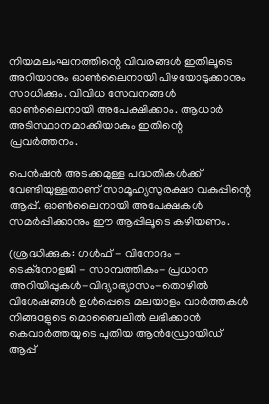നിയമലംഘനത്തിന്റെ വിവരങ്ങള്‍ ഇതിലൂടെ അറിയാനും ഓണ്‍ലൈനായി പിഴയോടുക്കാനും സാധിക്കും. വിവിധ സേവനങ്ങള്‍ ഓണ്‍ലൈനായി അപേക്ഷിക്കാം. ആധാര്‍ അടിസ്ഥാനമാക്കിയാകും ഇതിന്റെ പ്രവര്‍ത്തനം.

പെന്‍ഷന്‍ അടക്കമുള്ള പദ്ധതികള്‍ക്ക് വേണ്ടിയുള്ളതാണ് സാമൂഹ്യസുരക്ഷാ വകുപ്പിന്റെ ആപ്പ്. ഓണ്‍ലൈനായി അപേക്ഷകള്‍ സമര്‍പ്പിക്കാനും ഈ ആപ്പിലൂടെ കഴിയണം.

(ശ്രദ്ധിക്കുക: ഗൾഫ് - വിനോദം - ടെക്നോളജി - സാമ്പത്തികം- പ്രധാന അറിയിപ്പുകൾ-വിദ്യാഭ്യാസം-തൊഴിൽ വിശേഷങ്ങൾ ഉൾപ്പെടെ മലയാളം വാർത്തകൾ നിങ്ങaളുടെ മൊബൈലിൽ ലഭിക്കാൻ കെവാർത്തയുടെ പുതിയ ആൻഡ്രോയിഡ് ആപ്പ്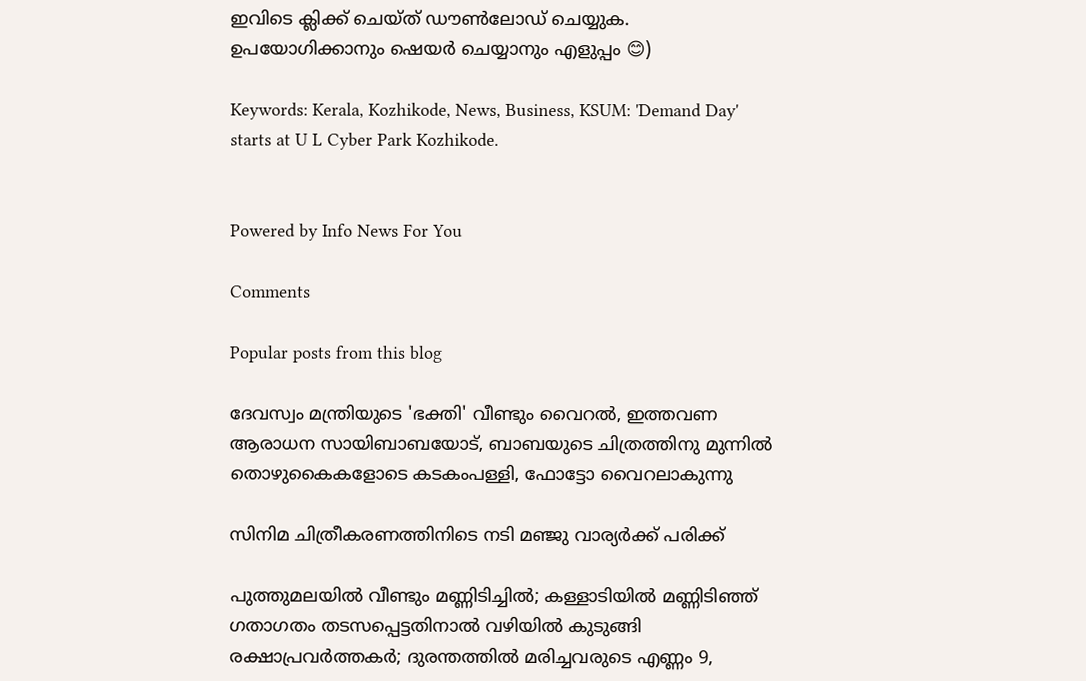ഇവിടെ ക്ലിക്ക് ചെയ്ത് ഡൗൺലോഡ് ചെയ്യുക. ഉപയോഗിക്കാനും ഷെയർ ചെയ്യാനും എളുപ്പം 😊)

Keywords: Kerala, Kozhikode, News, Business, KSUM: 'Demand Day' starts at U L Cyber Park Kozhikode.


Powered by Info News For You

Comments

Popular posts from this blog

ദേവസ്വം മന്ത്രിയുടെ 'ഭക്തി' വീണ്ടും വൈറല്‍, ഇത്തവണ ആരാധന സായിബാബയോട്, ബാബയുടെ ചിത്രത്തിനു മുന്നില്‍ തൊഴുകൈകളോടെ കടകംപള്ളി, ഫോട്ടോ വൈറലാകുന്നു

സിനിമ ചിത്രീകരണത്തിനിടെ നടി മഞ്ജു വാര്യര്‍ക്ക് പരിക്ക്

പുത്തുമലയില്‍ വീണ്ടും മണ്ണിടിച്ചില്‍; കള്ളാടിയില്‍ മണ്ണിടിഞ്ഞ് ഗതാഗതം തടസപ്പെട്ടതിനാല്‍ വഴിയില്‍ കുടുങ്ങി രക്ഷാപ്രവര്‍ത്തകര്‍; ദുരന്തത്തില്‍ മരിച്ചവരുടെ എണ്ണം 9,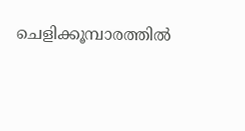ചെളിക്കൂമ്പാരത്തില്‍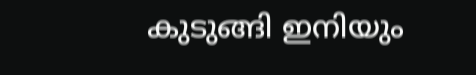കുടുങ്ങി ഇനിയും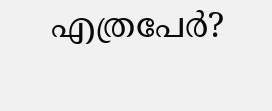എത്രപേര്‍?